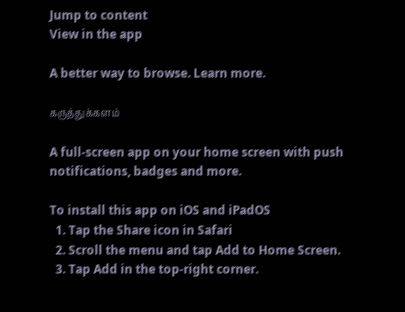Jump to content
View in the app

A better way to browse. Learn more.

கருத்துக்களம்

A full-screen app on your home screen with push notifications, badges and more.

To install this app on iOS and iPadOS
  1. Tap the Share icon in Safari
  2. Scroll the menu and tap Add to Home Screen.
  3. Tap Add in the top-right corner.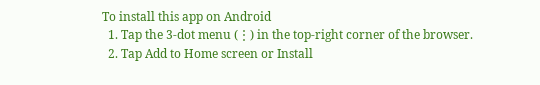To install this app on Android
  1. Tap the 3-dot menu (⋮) in the top-right corner of the browser.
  2. Tap Add to Home screen or Install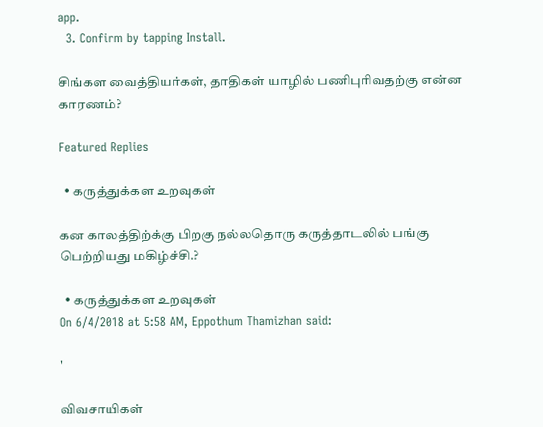app.
  3. Confirm by tapping Install.

சிங்கள வைத்தியர்கள், தாதிகள் யாழில் பணிபுரிவதற்கு என்ன காரணம்?

Featured Replies

  • கருத்துக்கள உறவுகள்

கன காலத்திற்க்கு பிறகு நல்லதொரு கருத்தாடலில் பங்கு பெற்றியது மகிழ்ச்சி.?

  • கருத்துக்கள உறவுகள்
On 6/4/2018 at 5:58 AM, Eppothum Thamizhan said:

'

விவசாயிகள்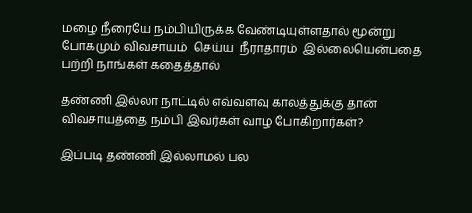மழை நீரையே நம்பியிருக்க வேண்டியுள்ளதால் மூன்று  போகமும் விவசாயம்  செய்ய  நீராதாரம்  இல்லையென்பதை பற்றி நாங்கள் கதைத்தால்

தண்ணி இல்லா நாட்டில் எவ்வளவு காலத்துக்கு தான் விவசாயத்தை நம்பி இவர்கள் வாழ போகிறார்கள்?

இப்படி தண்ணி இல்லாமல் பல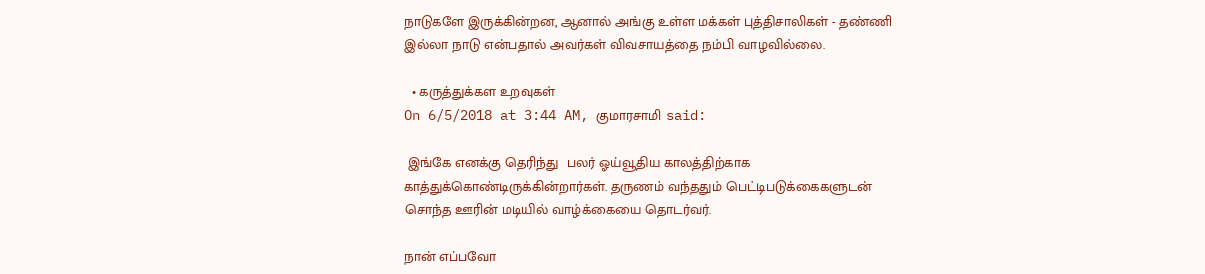நாடுகளே இருக்கின்றன, ஆனால் அங்கு உள்ள மக்கள் புத்திசாலிகள் - தண்ணி இல்லா நாடு என்பதால் அவர்கள் விவசாயத்தை நம்பி வாழவில்லை.

  • கருத்துக்கள உறவுகள்
On 6/5/2018 at 3:44 AM, குமாரசாமி said:

 இங்கே எனக்கு தெரிந்து  பலர் ஓய்வூதிய காலத்திற்காக காத்துக்கொண்டிருக்கின்றார்கள். தருணம் வந்ததும் பெட்டிபடுக்கைகளுடன் சொந்த ஊரின் மடியில் வாழ்க்கையை தொடர்வர்.

நான் எப்பவோ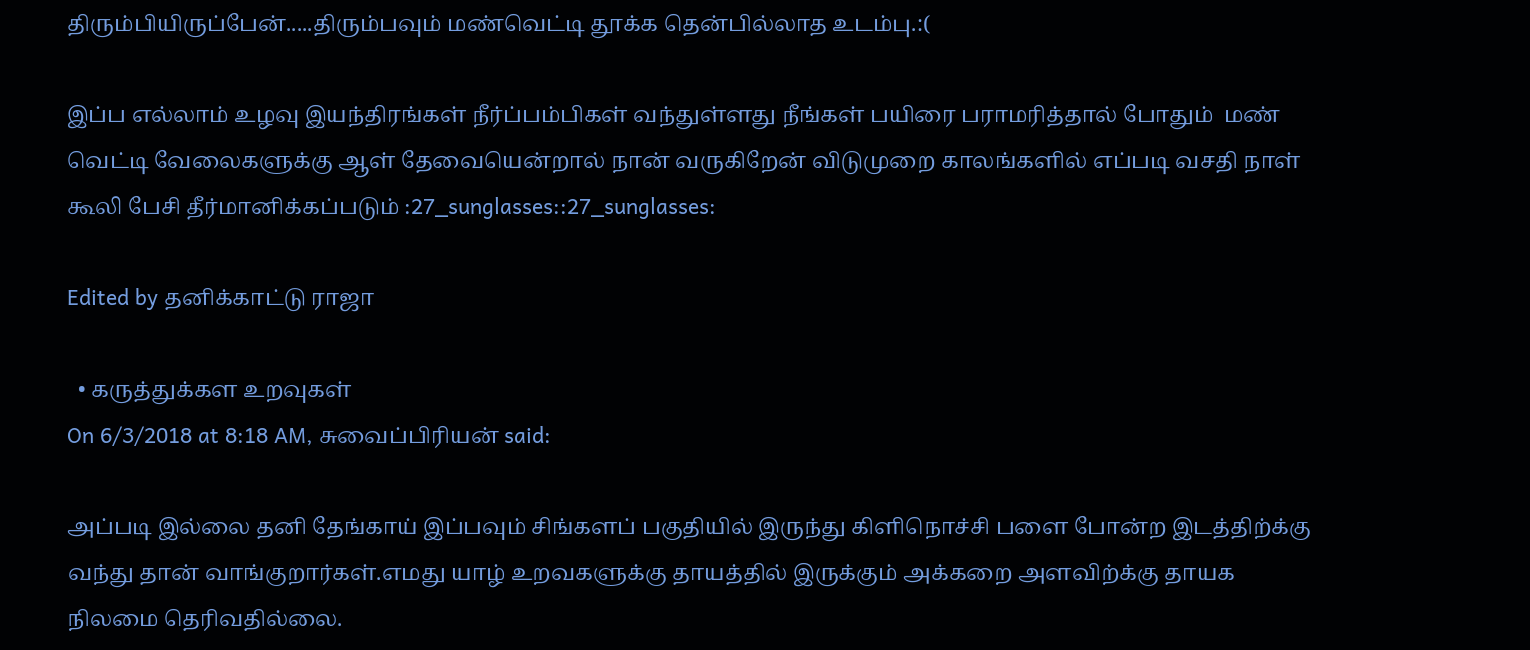திரும்பியிருப்பேன்.....திரும்பவும் மண்வெட்டி தூக்க தென்பில்லாத உடம்பு.:(

இப்ப எல்லாம் உழவு இயந்திரங்கள் நீர்ப்பம்பிகள் வந்துள்ளது நீங்கள் பயிரை பராமரித்தால் போதும்  மண் வெட்டி வேலைகளுக்கு ஆள் தேவையென்றால் நான் வருகிறேன் விடுமுறை காலங்களில் எப்படி வசதி நாள் கூலி பேசி தீர்மானிக்கப்படும் :27_sunglasses::27_sunglasses:

Edited by தனிக்காட்டு ராஜா

  • கருத்துக்கள உறவுகள்
On 6/3/2018 at 8:18 AM, சுவைப்பிரியன் said:

அப்படி இல்லை தனி தேங்காய் இப்பவும் சிங்களப் பகுதியில் இருந்து கிளிநொச்சி பளை போன்ற இடத்திற்க்கு வந்து தான் வாங்குறார்கள்.எமது யாழ் உறவகளுக்கு தாயத்தில் இருக்கும் அக்கறை அளவிற்க்கு தாயக நிலமை தெரிவதில்லை.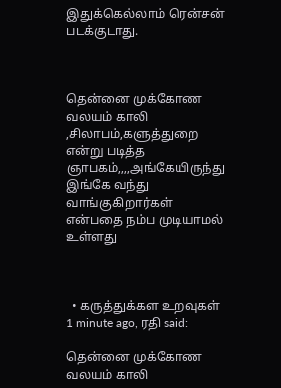இதுக்கெல்லாம் ரென்சன் படக்குடாது.



தென்னை முக்கோண வலயம் காலி ,சிலாபம்,களுத்துறை என்று படித்த ஞாபகம்,,,,அங்கேயிருந்து இங்கே வந்து வாங்குகிறார்கள் என்பதை நம்ப முடியாமல் உள்ளது



  • கருத்துக்கள உறவுகள்
1 minute ago, ரதி said:

தென்னை முக்கோண வலயம் காலி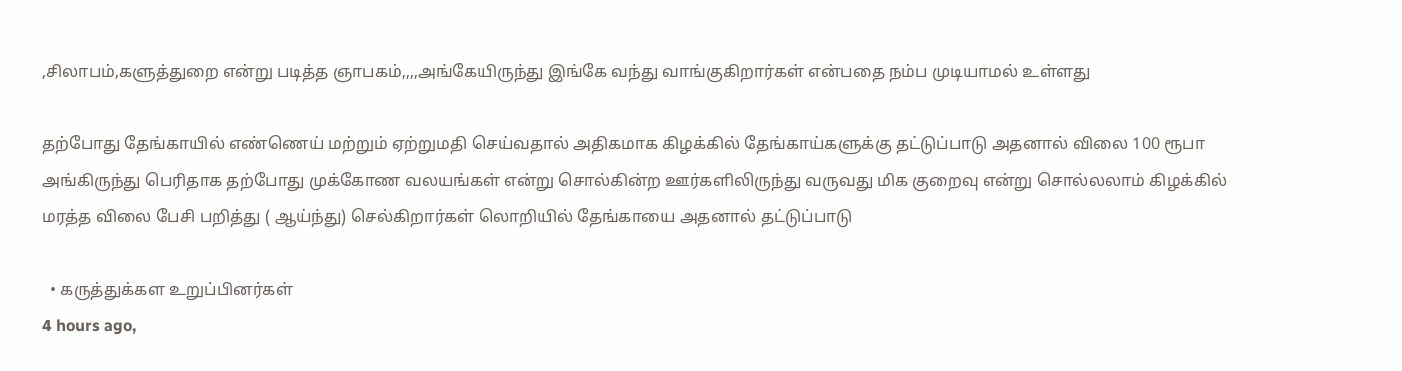,சிலாபம்,களுத்துறை என்று படித்த ஞாபகம்,,,,அங்கேயிருந்து இங்கே வந்து வாங்குகிறார்கள் என்பதை நம்ப முடியாமல் உள்ளது

தற்போது தேங்காயில் எண்ணெய் மற்றும் ஏற்றுமதி செய்வதால் அதிகமாக கிழக்கில் தேங்காய்களுக்கு தட்டுப்பாடு அதனால் விலை 100 ரூபா அங்கிருந்து பெரிதாக தற்போது முக்கோண வலயங்கள் என்று சொல்கின்ற ஊர்களிலிருந்து வருவது மிக குறைவு என்று சொல்லலாம் கிழக்கில் மரத்த விலை பேசி பறித்து ( ஆய்ந்து) செல்கிறார்கள் லொறியில் தேங்காயை அதனால் தட்டுப்பாடு

  • கருத்துக்கள உறுப்பினர்கள்
4 hours ago,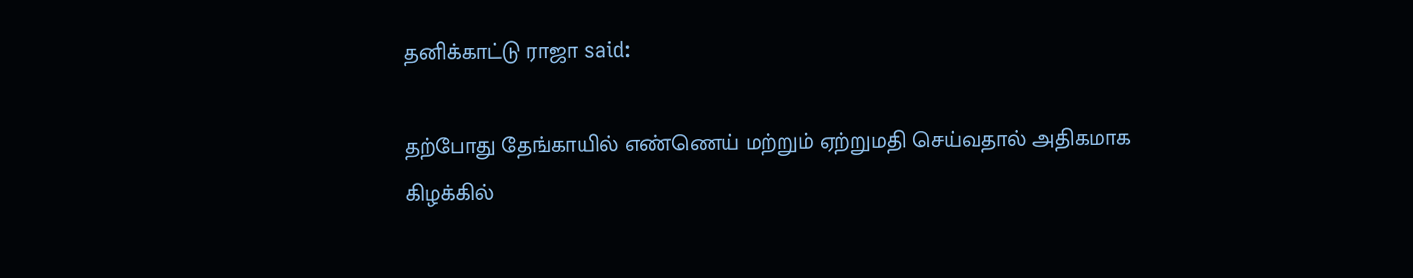தனிக்காட்டு ராஜா said:

தற்போது தேங்காயில் எண்ணெய் மற்றும் ஏற்றுமதி செய்வதால் அதிகமாக கிழக்கில்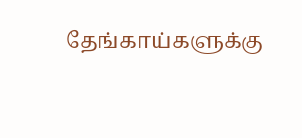தேங்காய்களுக்கு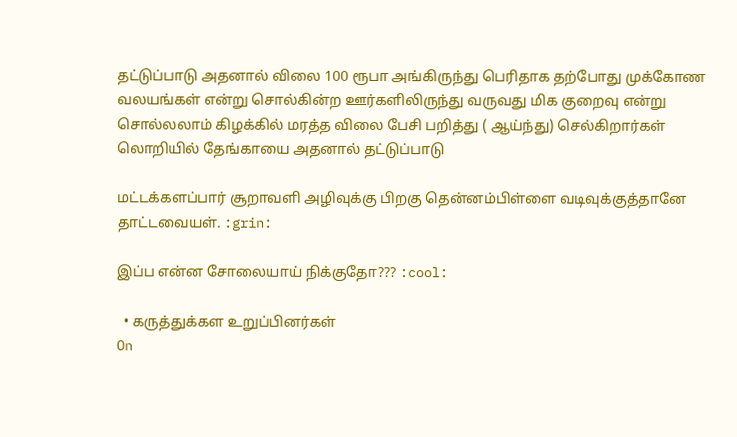தட்டுப்பாடு அதனால் விலை 100 ரூபா அங்கிருந்து பெரிதாக தற்போது முக்கோண வலயங்கள் என்று சொல்கின்ற ஊர்களிலிருந்து வருவது மிக குறைவு என்று சொல்லலாம் கிழக்கில் மரத்த விலை பேசி பறித்து ( ஆய்ந்து) செல்கிறார்கள் லொறியில் தேங்காயை அதனால் தட்டுப்பாடு

மட்டக்களப்பார் சூறாவளி அழிவுக்கு பிறகு தென்னம்பிள்ளை வடிவுக்குத்தானே தாட்டவையள். :grin:

இப்ப என்ன சோலையாய் நிக்குதோ??? :cool:

  • கருத்துக்கள உறுப்பினர்கள்
On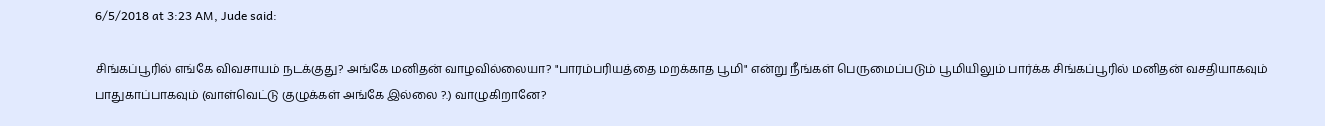6/5/2018 at 3:23 AM, Jude said:

சிங்கப்பூரில் எங்கே விவசாயம் நடக்குது? அங்கே மனிதன் வாழவில்லையா? "பாரம்பரியத்தை மறக்காத பூமி" என்று நீங்கள் பெருமைப்படும் பூமியிலும் பார்க்க சிங்கப்பூரில் மனிதன் வசதியாகவும் பாதுகாப்பாகவும் (வாள்வெட்டு குழுக்கள் அங்கே இல்லை ?.) வாழுகிறானே?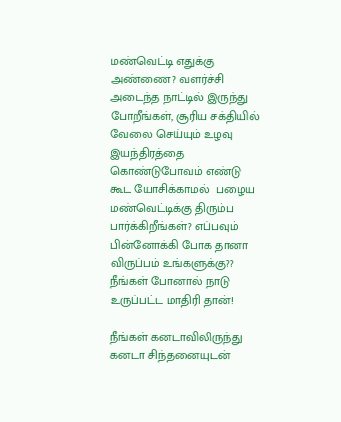மண்வெட்டி எதுக்கு அண்ணை? வளர்ச்சி அடைந்த நாட்டில் இருந்து போறீங்கள், சூரிய சக்தியில் வேலை செய்யும் உழவு இயந்திரத்தை கொண்டுபோவம் எண்டு கூட யோசிக்காமல்  பழைய மண்வெட்டிக்கு திரும்ப பார்க்கிறீங்கள்? எப்பவும் பின்னோக்கி போக தானா  விருப்பம் உங்களுக்கு?? நீங்கள் போனால் நாடு உருப்பட்ட மாதிரி தான்!

நீங்கள் கனடாவிலிருந்து கனடா சிந்தனையுடன்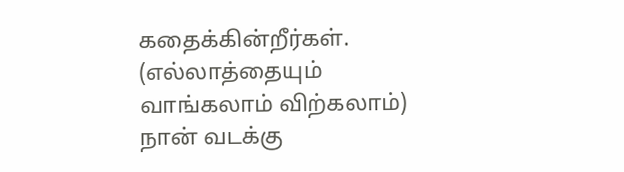கதைக்கின்றீர்கள். (எல்லாத்தையும் வாங்கலாம் விற்கலாம்)
நான் வடக்கு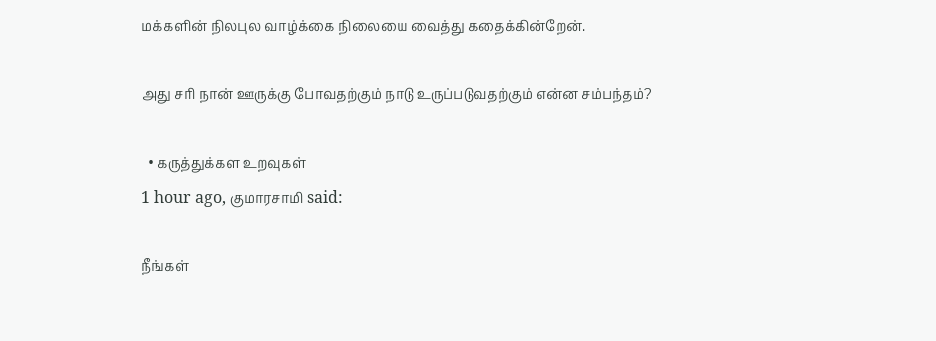மக்களின் நிலபுல வாழ்க்கை நிலையை வைத்து கதைக்கின்றேன்.

அது சரி நான் ஊருக்கு போவதற்கும் நாடு உருப்படுவதற்கும் என்ன சம்பந்தம்?

  • கருத்துக்கள உறவுகள்
1 hour ago, குமாரசாமி said:

நீங்கள்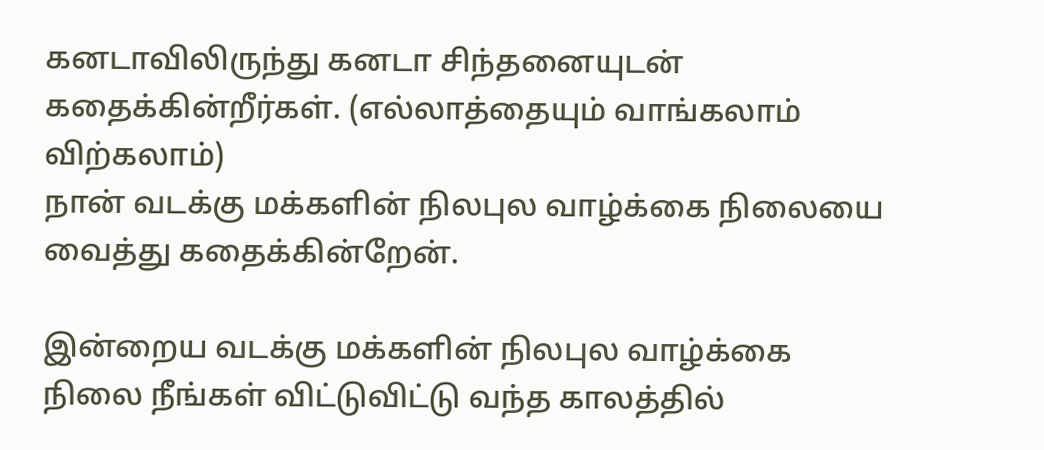கனடாவிலிருந்து கனடா சிந்தனையுடன் கதைக்கின்றீர்கள். (எல்லாத்தையும் வாங்கலாம் விற்கலாம்)
நான் வடக்கு மக்களின் நிலபுல வாழ்க்கை நிலையை வைத்து கதைக்கின்றேன்.

இன்றைய வடக்கு மக்களின் நிலபுல வாழ்க்கை நிலை நீங்கள் விட்டுவிட்டு வந்த காலத்தில்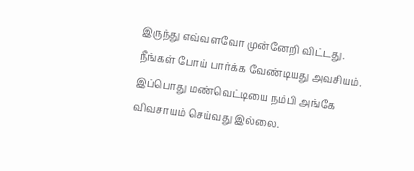இருந்து எவ்வளவோ முன்னேறி விட்டது.  நீங்கள் போய் பார்க்க வேண்டியது அவசியம். இப்பொது மண்வெட்டியை நம்பி அங்கே விவசாயம் செய்வது இல்லை.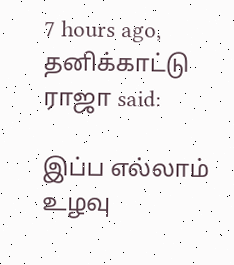7 hours ago, தனிக்காட்டு ராஜா said:

இப்ப எல்லாம் உழவு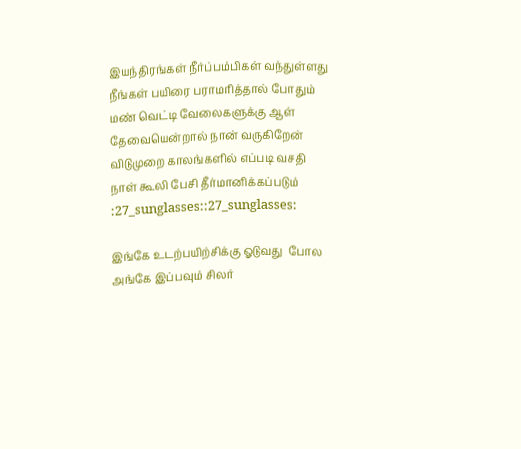இயந்திரங்கள் நீர்ப்பம்பிகள் வந்துள்ளது நீங்கள் பயிரை பராமரித்தால் போதும்  மண் வெட்டி வேலைகளுக்கு ஆள் தேவையென்றால் நான் வருகிறேன் விடுமுறை காலங்களில் எப்படி வசதி நாள் கூலி பேசி தீர்மானிக்கப்படும் :27_sunglasses::27_sunglasses:

இங்கே உடற்பயிற்சிக்கு ஓடுவது  போல அங்கே இப்பவும் சிலர்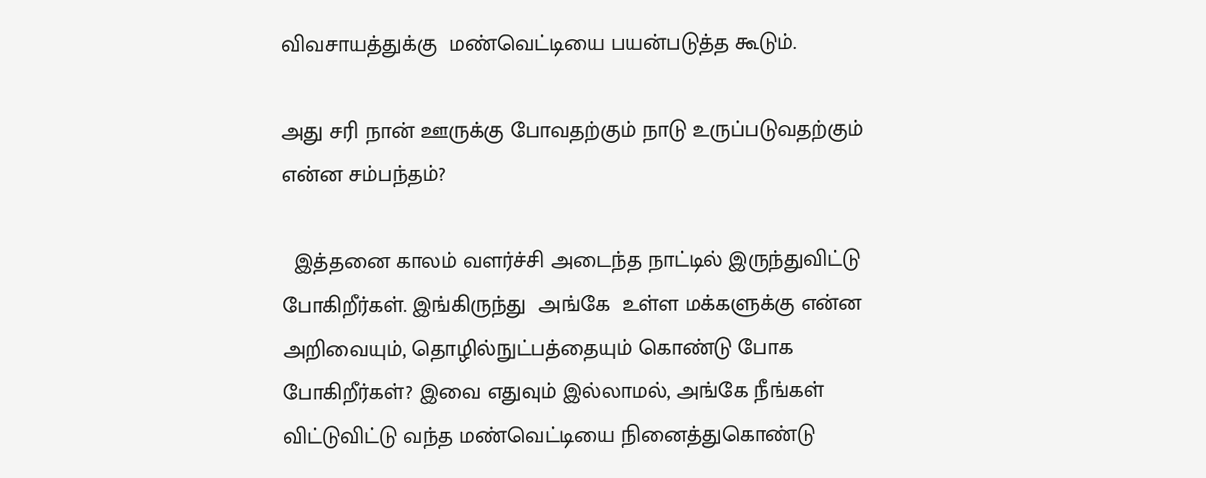விவசாயத்துக்கு  மண்வெட்டியை பயன்படுத்த கூடும்.

அது சரி நான் ஊருக்கு போவதற்கும் நாடு உருப்படுவதற்கும் என்ன சம்பந்தம்?

  இத்தனை காலம் வளர்ச்சி அடைந்த நாட்டில் இருந்துவிட்டு  போகிறீர்கள். இங்கிருந்து  அங்கே  உள்ள மக்களுக்கு என்ன அறிவையும், தொழில்நுட்பத்தையும் கொண்டு போக போகிறீர்கள்? இவை எதுவும் இல்லாமல், அங்கே நீங்கள் விட்டுவிட்டு வந்த மண்வெட்டியை நினைத்துகொண்டு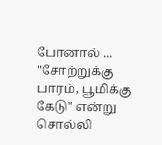போனால் ... "சோற்றுக்கு பாரம், பூமிக்கு கேடு" என்று சொல்லி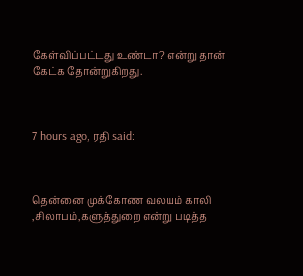கேள்விப்பட்டது உண்டா? என்று தான் கேட்க தோன்றுகிறது.



7 hours ago, ரதி said:



தென்னை முக்கோண வலயம் காலி ,சிலாபம்,களுத்துறை என்று படித்த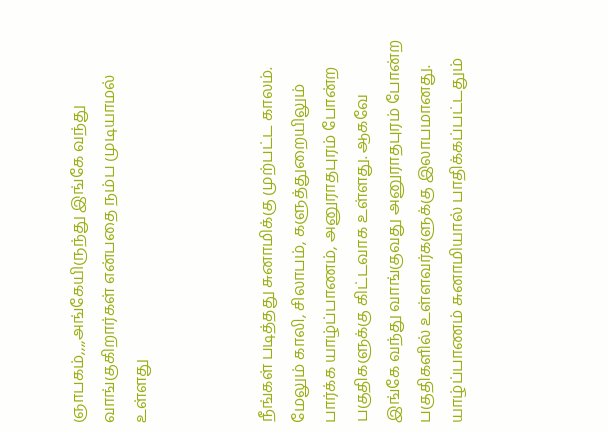ஞாபகம்,,,,அங்கேயிருந்து இங்கே வந்து வாங்குகிறார்கள் என்பதை நம்ப முடியாமல் உள்ளது



நீங்கள் படித்தது சுனாமிக்கு முற்பட்ட காலம். மேலும் காலி, சிலாபம், களுத்துறையிலும் பார்க்க யாழ்ப்பாணம், அனுராதபுரம் போன்ற பகுதிகளுக்கு கிட்டவாக உள்ளது. ஆகவே இங்கே வந்து வாங்குவது அனுராதபுரம் போன்ற பகுதிகளில் உள்ளவர்களுக்கு இலாபமானது. யாழ்ப்பாணம் சுனாமியால் பாதிக்கப்பட்டதும்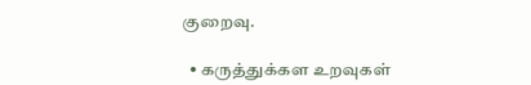குறைவு.

  • கருத்துக்கள உறவுகள்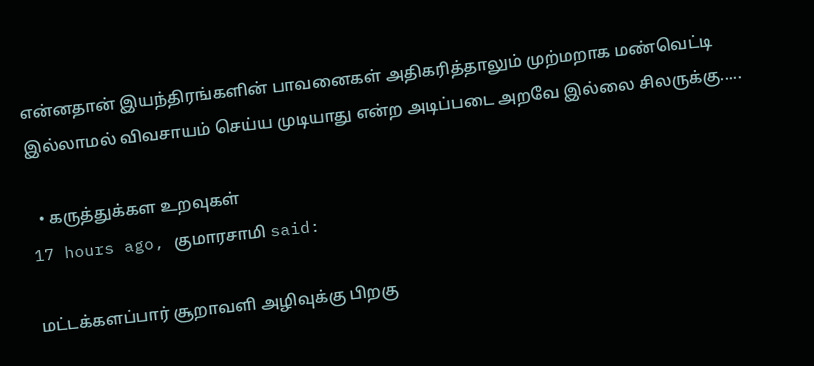என்னதான் இயந்திரங்களின் பாவனைகள் அதிகரித்தாலும் முற்மறாக மண்வெட்டி இல்லாமல் விவசாயம் செய்ய முடியாது என்ற அடிப்படை அறவே இல்லை சிலருக்கு.....

  • கருத்துக்கள உறவுகள்
17 hours ago, குமாரசாமி said:

மட்டக்களப்பார் சூறாவளி அழிவுக்கு பிறகு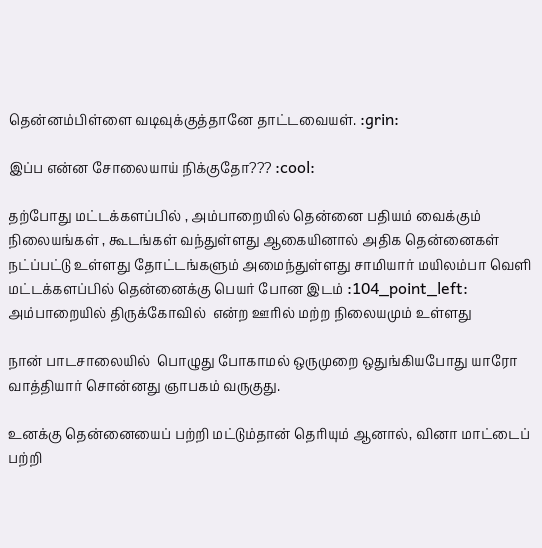தென்னம்பிள்ளை வடிவுக்குத்தானே தாட்டவையள். :grin:

இப்ப என்ன சோலையாய் நிக்குதோ??? :cool:

தற்போது மட்டக்களப்பில் , அம்பாறையில் தென்னை பதியம் வைக்கும் நிலையங்கள் , கூடங்கள் வந்துள்ளது ஆகையினால் அதிக தென்னைகள்  நட்ப்பட்டு உள்ளது தோட்டங்களும் அமைந்துள்ளது சாமியார் மயிலம்பா வெளி மட்டக்களப்பில் தென்னைக்கு பெயர் போன இடம் :104_point_left: அம்பாறையில் திருக்கோவில்  என்ற ஊரில் மற்ற நிலையமும் உள்ளது

நான் பாடசாலையில்  பொழுது போகாமல் ஒருமுறை ஒதுங்கியபோது யாரோ வாத்தியார் சொன்னது ஞாபகம் வருகுது.

உனக்கு தென்னையைப் பற்றி மட்டும்தான் தெரியும் ஆனால், வினா மாட்டைப் பற்றி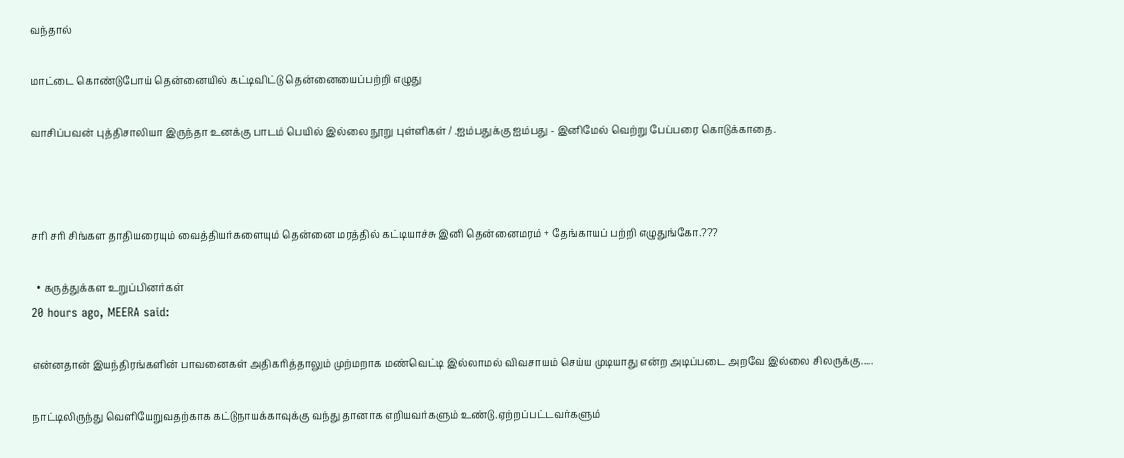வந்தால்

மாட்டை கொண்டுபோய் தென்னையில் கட்டிவிட்டு தென்னையைப்பற்றி எழுது

வாசிப்பவன் புத்திசாலியா இருந்தா உனக்கு பாடம் பெயில் இல்லை நூறு புள்ளிகள் / .ஐம்பதுக்கு ஐம்பது - இனிமேல் வெற்று பேப்பரை கொடுக்காதை.



சரி சரி சிங்கள தாதியரையும் வைத்தியர்களையும் தென்னை மரத்தில் கட்டியாச்சு இனி தென்னைமரம் + தேங்காயப் பற்றி எழுதுங்கோ.???

  • கருத்துக்கள உறுப்பினர்கள்
20 hours ago, MEERA said:

என்னதான் இயந்திரங்களின் பாவனைகள் அதிகரித்தாலும் முற்மறாக மண்வெட்டி இல்லாமல் விவசாயம் செய்ய முடியாது என்ற அடிப்படை அறவே இல்லை சிலருக்கு.....

நாட்டிலிருந்து வெளியேறுவதற்காக கட்டுநாயக்காவுக்கு வந்து தானாக எறியவர்களும் உண்டு.ஏற்றப்பட்டவர்களும்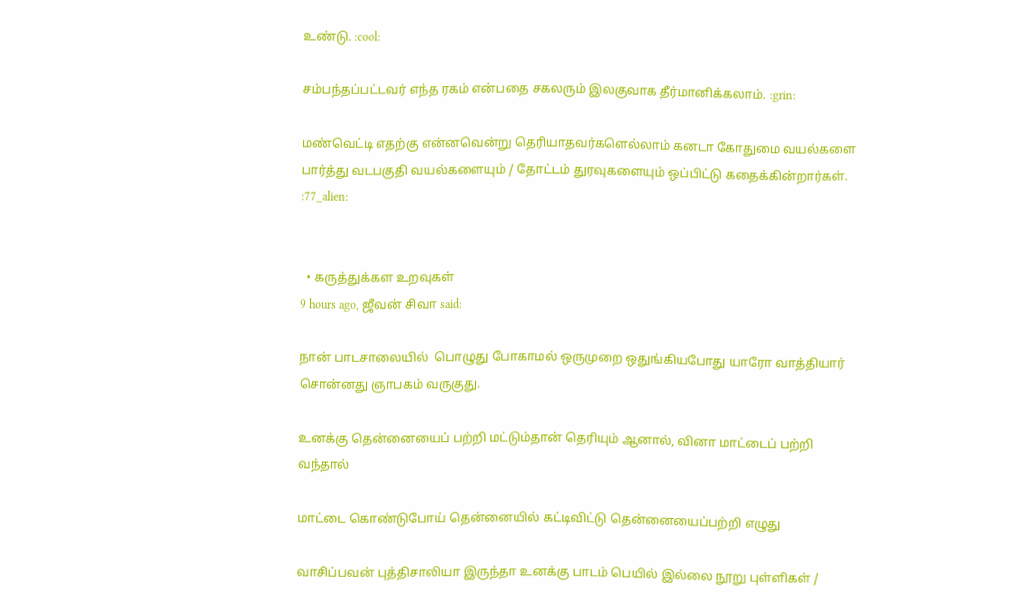உண்டு. :cool:

சம்பந்தப்பட்டவர் எந்த ரகம் என்பதை சகலரும் இலகுவாக தீர்மானிக்கலாம். :grin:

மண்வெட்டி எதற்கு என்னவென்று தெரியாதவர்களெல்லாம் கனடா கோதுமை வயல்களை பார்த்து வடபகுதி வயல்களையும் / தோட்டம் துரவுகளையும் ஒப்பிட்டு கதைக்கின்றார்கள். :77_alien:


  • கருத்துக்கள உறவுகள்
9 hours ago, ஜீவன் சிவா said:

நான் பாடசாலையில்  பொழுது போகாமல் ஒருமுறை ஒதுங்கியபோது யாரோ வாத்தியார் சொன்னது ஞாபகம் வருகுது.

உனக்கு தென்னையைப் பற்றி மட்டும்தான் தெரியும் ஆனால், வினா மாட்டைப் பற்றி வந்தால்

மாட்டை கொண்டுபோய் தென்னையில் கட்டிவிட்டு தென்னையைப்பற்றி எழுது

வாசிப்பவன் புத்திசாலியா இருந்தா உனக்கு பாடம் பெயில் இல்லை நூறு புள்ளிகள் /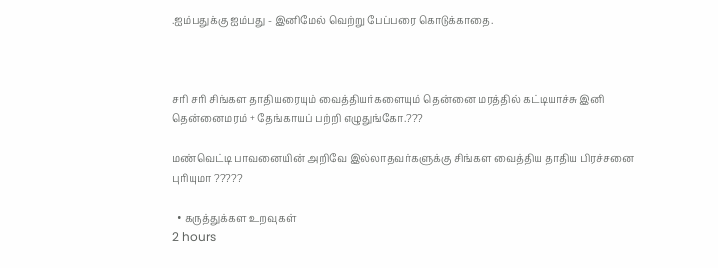.ஐம்பதுக்கு ஐம்பது - இனிமேல் வெற்று பேப்பரை கொடுக்காதை.



சரி சரி சிங்கள தாதியரையும் வைத்தியர்களையும் தென்னை மரத்தில் கட்டியாச்சு இனி தென்னைமரம் + தேங்காயப் பற்றி எழுதுங்கோ.???

மண்வெட்டி பாவனையின் அறிவே இல்லாதவர்களுக்கு சிங்கள வைத்திய தாதிய பிரச்சனை புரியுமா ?????

  • கருத்துக்கள உறவுகள்
2 hours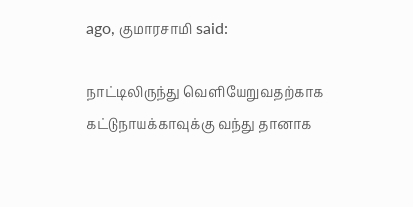ago, குமாரசாமி said:

நாட்டிலிருந்து வெளியேறுவதற்காக கட்டுநாயக்காவுக்கு வந்து தானாக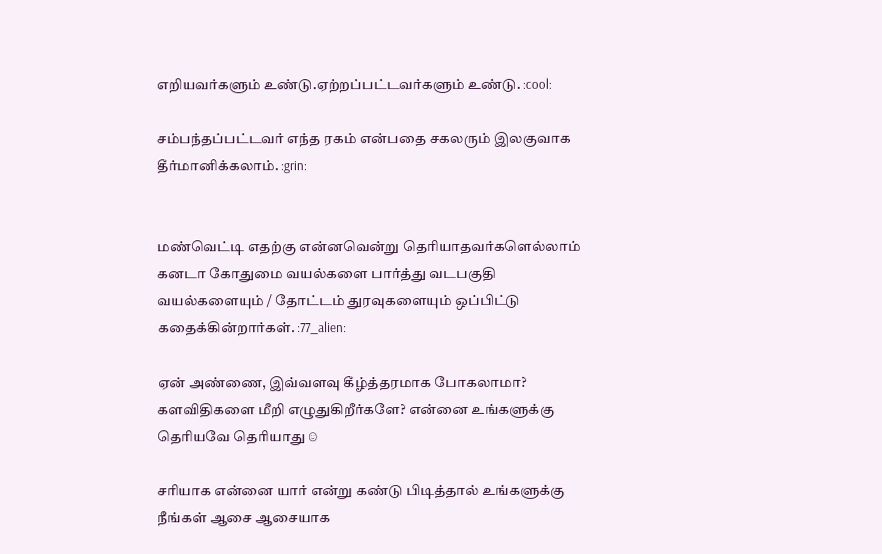எறியவர்களும் உண்டு.ஏற்றப்பட்டவர்களும் உண்டு. :cool:

சம்பந்தப்பட்டவர் எந்த ரகம் என்பதை சகலரும் இலகுவாக தீர்மானிக்கலாம். :grin:


மண்வெட்டி எதற்கு என்னவென்று தெரியாதவர்களெல்லாம் கனடா கோதுமை வயல்களை பார்த்து வடபகுதி வயல்களையும் / தோட்டம் துரவுகளையும் ஒப்பிட்டு கதைக்கின்றார்கள். :77_alien:

ஏன் அண்ணை, இவ்வளவு கீழ்த்தரமாக போகலாமா? களவிதிகளை மீறி எழுதுகிறீர்களே? என்னை உங்களுக்கு தெரியவே தெரியாது ☺

சரியாக என்னை யார் என்று கண்டு பிடித்தால் உங்களுக்கு நீங்கள் ஆசை ஆசையாக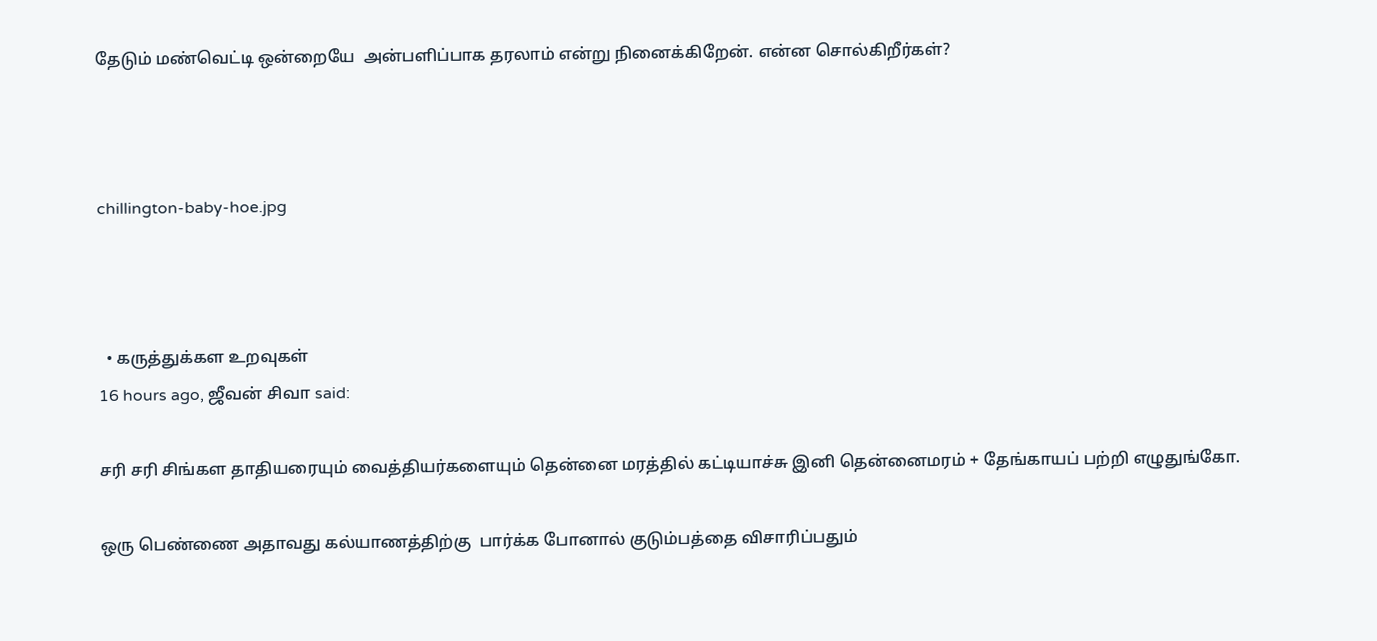தேடும் மண்வெட்டி ஒன்றையே  அன்பளிப்பாக தரலாம் என்று நினைக்கிறேன். என்ன சொல்கிறீர்கள்?



chillington-baby-hoe.jpg



  • கருத்துக்கள உறவுகள்
16 hours ago, ஜீவன் சிவா said:

சரி சரி சிங்கள தாதியரையும் வைத்தியர்களையும் தென்னை மரத்தில் கட்டியாச்சு இனி தென்னைமரம் + தேங்காயப் பற்றி எழுதுங்கோ.

ஒரு பெண்ணை அதாவது கல்யாணத்திற்கு  பார்க்க போனால் குடும்பத்தை விசாரிப்பதும்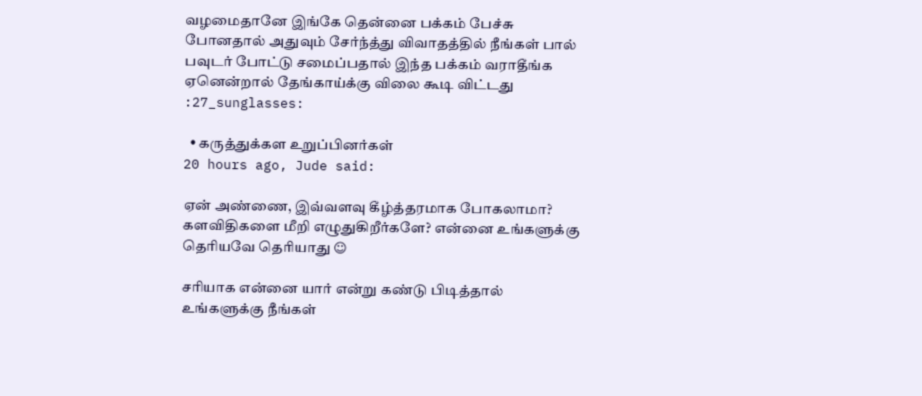வழமைதானே இங்கே தென்னை பக்கம் பேச்சு  போனதால் அதுவும் சேர்ந்த்து விவாதத்தில் நீங்கள் பால் பவுடர் போட்டு சமைப்பதால் இந்த பக்கம் வராதீங்க ஏனென்றால் தேங்காய்க்கு விலை கூடி விட்டது :27_sunglasses:

  • கருத்துக்கள உறுப்பினர்கள்
20 hours ago, Jude said:

ஏன் அண்ணை, இவ்வளவு கீழ்த்தரமாக போகலாமா? களவிதிகளை மீறி எழுதுகிறீர்களே? என்னை உங்களுக்கு தெரியவே தெரியாது ☺

சரியாக என்னை யார் என்று கண்டு பிடித்தால் உங்களுக்கு நீங்கள்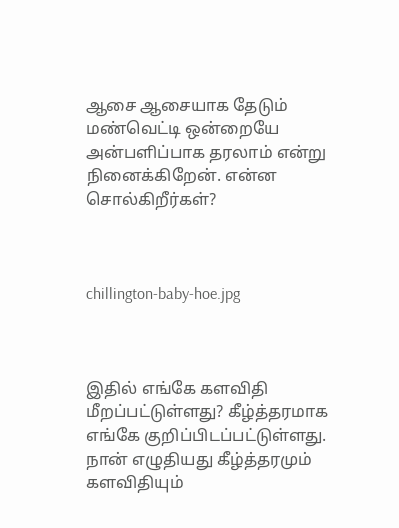ஆசை ஆசையாக தேடும் மண்வெட்டி ஒன்றையே  அன்பளிப்பாக தரலாம் என்று நினைக்கிறேன். என்ன சொல்கிறீர்கள்?



chillington-baby-hoe.jpg



இதில் எங்கே களவிதி மீறப்பட்டுள்ளது? கீழ்த்தரமாக எங்கே குறிப்பிடப்பட்டுள்ளது. நான் எழுதியது கீழ்த்தரமும் களவிதியும்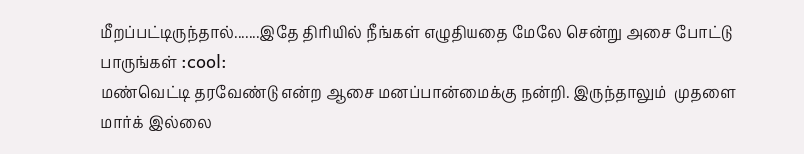மீறப்பட்டிருந்தால்.......இதே திரியில் நீங்கள் எழுதியதை மேலே சென்று அசை போட்டு பாருங்கள் :cool:
மண்வெட்டி தரவேண்டு என்ற ஆசை மனப்பான்மைக்கு நன்றி. இருந்தாலும்  முதளை மார்க் இல்லை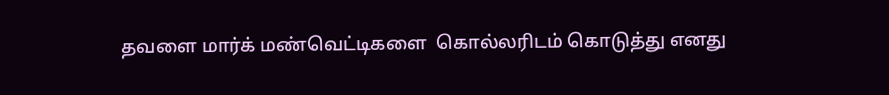தவளை மார்க் மண்வெட்டிகளை  கொல்லரிடம் கொடுத்து எனது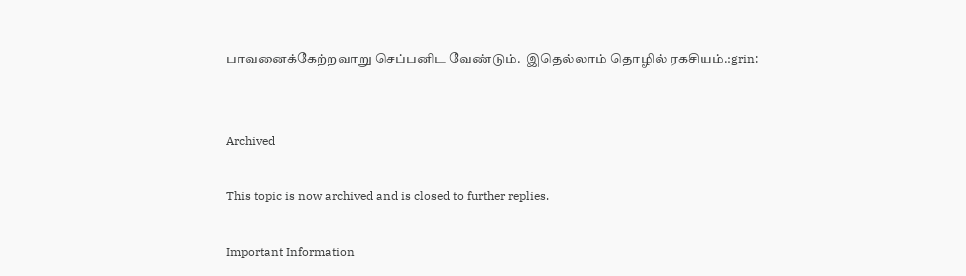பாவனைக்கேற்றவாறு செப்பனிட வேண்டும்.  இதெல்லாம் தொழில் ரகசியம்.:grin:


Archived

This topic is now archived and is closed to further replies.

Important Information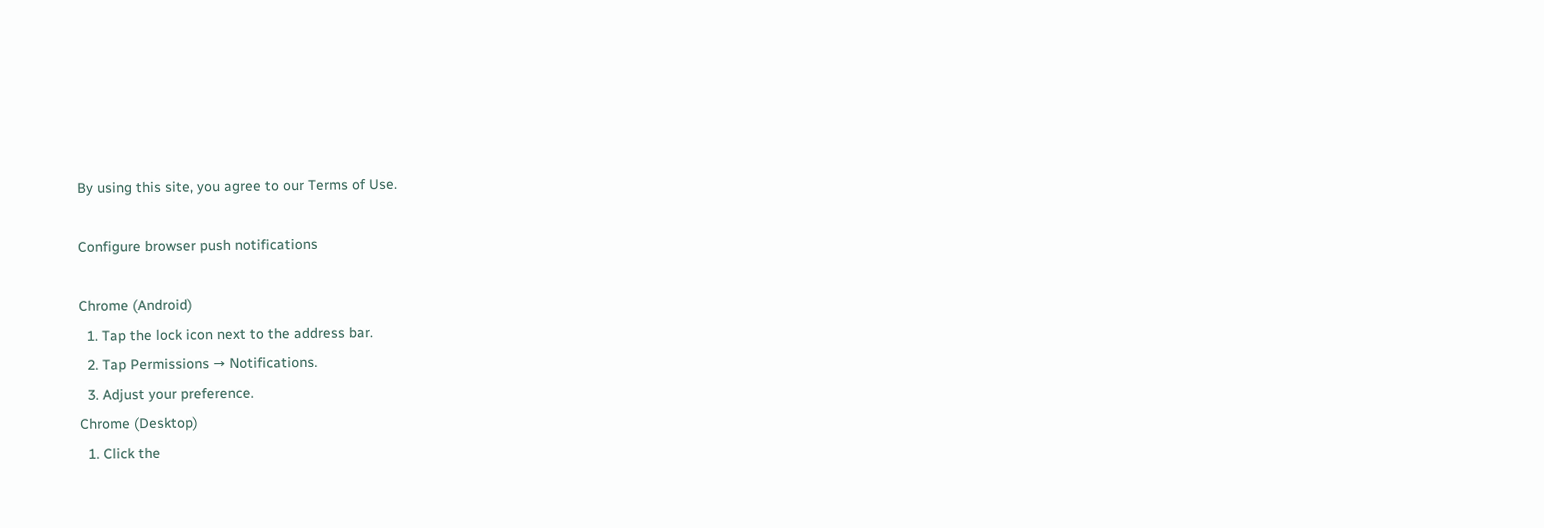By using this site, you agree to our Terms of Use.

Configure browser push notifications

Chrome (Android)
  1. Tap the lock icon next to the address bar.
  2. Tap Permissions → Notifications.
  3. Adjust your preference.
Chrome (Desktop)
  1. Click the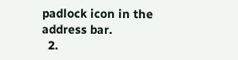padlock icon in the address bar.
  2.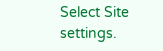Select Site settings.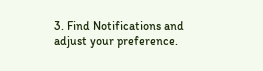3. Find Notifications and adjust your preference.